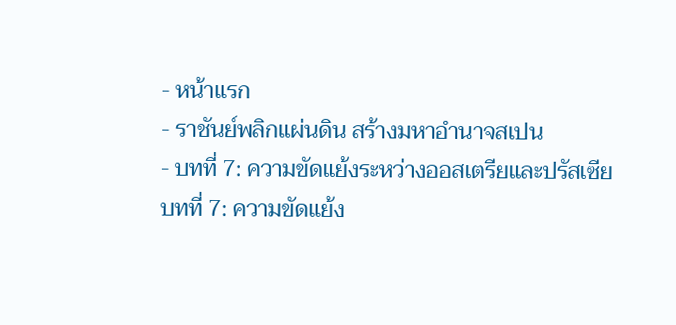- หน้าแรก
- ราชันย์พลิกแผ่นดิน สร้างมหาอำนาจสเปน
- บทที่ 7: ความขัดแย้งระหว่างออสเตรียและปรัสเซีย
บทที่ 7: ความขัดแย้ง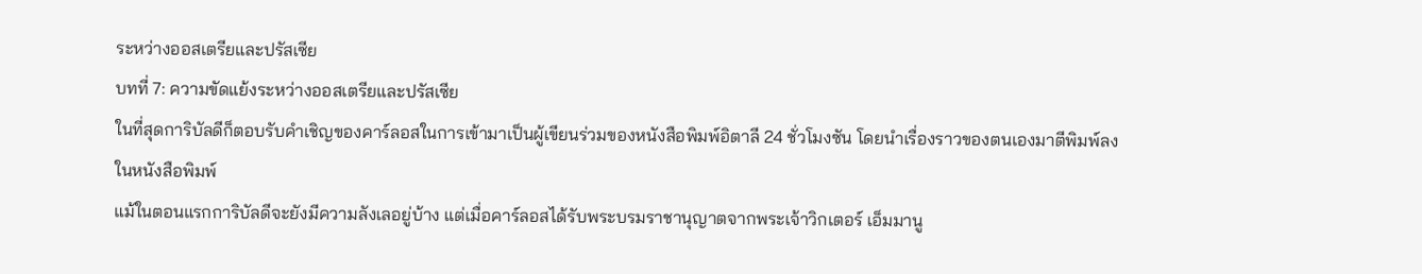ระหว่างออสเตรียและปรัสเซีย
บทที่ 7: ความขัดแย้งระหว่างออสเตรียและปรัสเซีย
ในที่สุดการิบัลดีก็ตอบรับคำเชิญของคาร์ลอสในการเข้ามาเป็นผู้เขียนร่วมของหนังสือพิมพ์อิตาลี 24 ชั่วโมงซัน โดยนำเรื่องราวของตนเองมาตีพิมพ์ลงในหนังสือพิมพ์
แม้ในตอนแรกการิบัลดีจะยังมีความลังเลอยู่บ้าง แต่เมื่อคาร์ลอสได้รับพระบรมราชานุญาตจากพระเจ้าวิกเตอร์ เอ็มมานู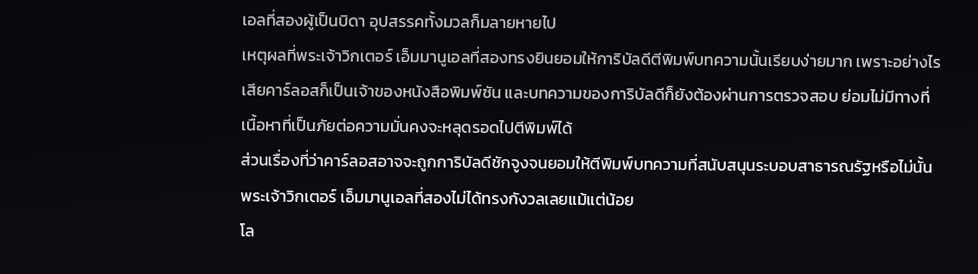เอลที่สองผู้เป็นบิดา อุปสรรคทั้งมวลก็มลายหายไป
เหตุผลที่พระเจ้าวิกเตอร์ เอ็มมานูเอลที่สองทรงยินยอมให้การิบัลดีตีพิมพ์บทความนั้นเรียบง่ายมาก เพราะอย่างไรเสียคาร์ลอสก็เป็นเจ้าของหนังสือพิมพ์ซัน และบทความของการิบัลดีก็ยังต้องผ่านการตรวจสอบ ย่อมไม่มีทางที่เนื้อหาที่เป็นภัยต่อความมั่นคงจะหลุดรอดไปตีพิมพ์ได้
ส่วนเรื่องที่ว่าคาร์ลอสอาจจะถูกการิบัลดีชักจูงจนยอมให้ตีพิมพ์บทความที่สนับสนุนระบอบสาธารณรัฐหรือไม่นั้น พระเจ้าวิกเตอร์ เอ็มมานูเอลที่สองไม่ได้ทรงกังวลเลยแม้แต่น้อย
โล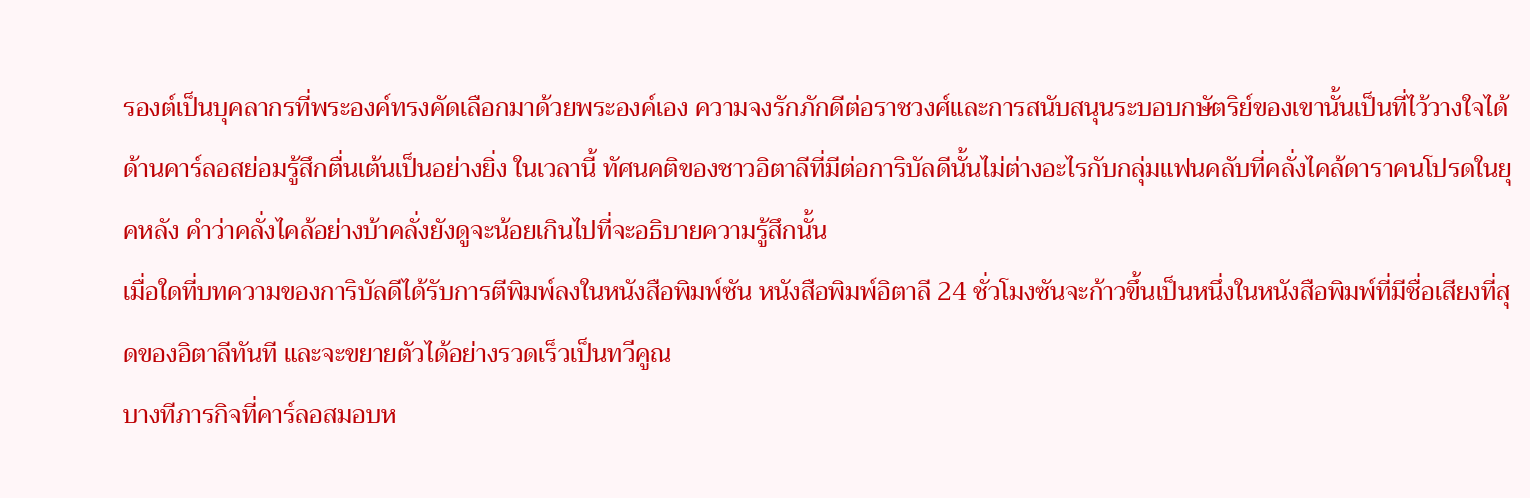รองต์เป็นบุคลากรที่พระองค์ทรงคัดเลือกมาด้วยพระองค์เอง ความจงรักภักดีต่อราชวงศ์และการสนับสนุนระบอบกษัตริย์ของเขานั้นเป็นที่ไว้วางใจได้
ด้านคาร์ลอสย่อมรู้สึกตื่นเต้นเป็นอย่างยิ่ง ในเวลานี้ ทัศนคติของชาวอิตาลีที่มีต่อการิบัลดีนั้นไม่ต่างอะไรกับกลุ่มแฟนคลับที่คลั่งไคล้ดาราคนโปรดในยุคหลัง คำว่าคลั่งไคล้อย่างบ้าคลั่งยังดูจะน้อยเกินไปที่จะอธิบายความรู้สึกนั้น
เมื่อใดที่บทความของการิบัลดีได้รับการตีพิมพ์ลงในหนังสือพิมพ์ซัน หนังสือพิมพ์อิตาลี 24 ชั่วโมงซันจะก้าวขึ้นเป็นหนึ่งในหนังสือพิมพ์ที่มีชื่อเสียงที่สุดของอิตาลีทันที และจะขยายตัวได้อย่างรวดเร็วเป็นทวีคูณ
บางทีภารกิจที่คาร์ลอสมอบห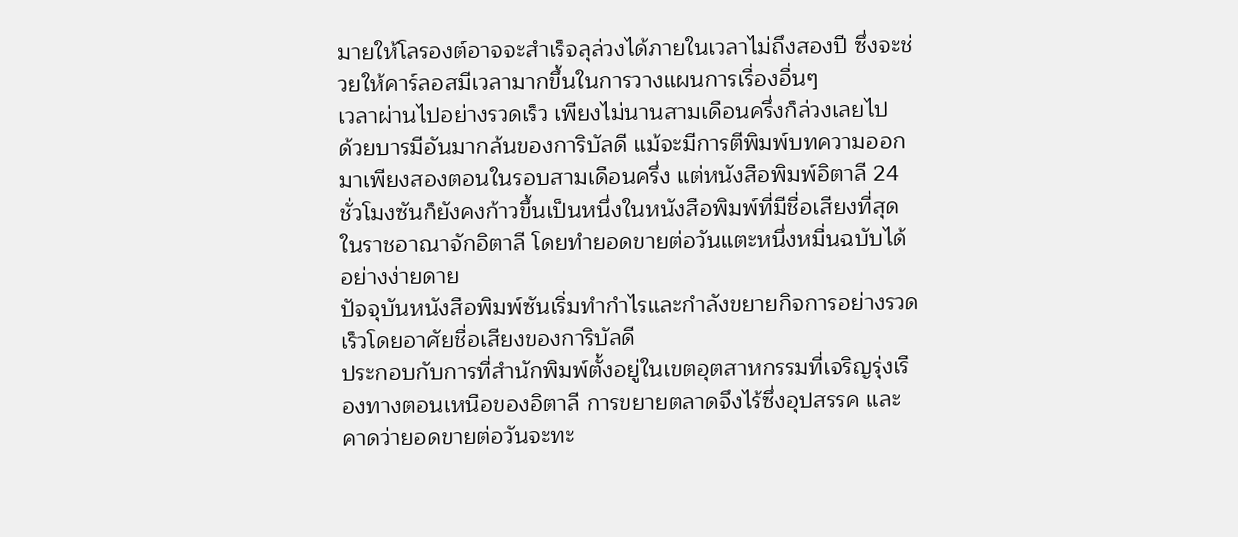มายให้โลรองต์อาจจะสำเร็จลุล่วงได้ภายในเวลาไม่ถึงสองปี ซึ่งจะช่วยให้คาร์ลอสมีเวลามากขึ้นในการวางแผนการเรื่องอื่นๆ
เวลาผ่านไปอย่างรวดเร็ว เพียงไม่นานสามเดือนครึ่งก็ล่วงเลยไป
ด้วยบารมีอันมากล้นของการิบัลดี แม้จะมีการตีพิมพ์บทความออกมาเพียงสองตอนในรอบสามเดือนครึ่ง แต่หนังสือพิมพ์อิตาลี 24 ชั่วโมงซันก็ยังคงก้าวขึ้นเป็นหนึ่งในหนังสือพิมพ์ที่มีชื่อเสียงที่สุดในราชอาณาจักอิตาลี โดยทำยอดขายต่อวันแตะหนึ่งหมื่นฉบับได้อย่างง่ายดาย
ปัจจุบันหนังสือพิมพ์ซันเริ่มทำกำไรและกำลังขยายกิจการอย่างรวดเร็วโดยอาศัยชื่อเสียงของการิบัลดี
ประกอบกับการที่สำนักพิมพ์ตั้งอยู่ในเขตอุตสาหกรรมที่เจริญรุ่งเรืองทางตอนเหนือของอิตาลี การขยายตลาดจึงไร้ซึ่งอุปสรรค และคาดว่ายอดขายต่อวันจะทะ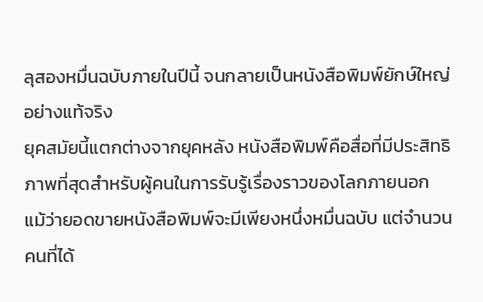ลุสองหมื่นฉบับภายในปีนี้ จนกลายเป็นหนังสือพิมพ์ยักษ์ใหญ่อย่างแท้จริง
ยุคสมัยนี้แตกต่างจากยุคหลัง หนังสือพิมพ์คือสื่อที่มีประสิทธิภาพที่สุดสำหรับผู้คนในการรับรู้เรื่องราวของโลกภายนอก
แม้ว่ายอดขายหนังสือพิมพ์จะมีเพียงหนึ่งหมื่นฉบับ แต่จำนวนคนที่ได้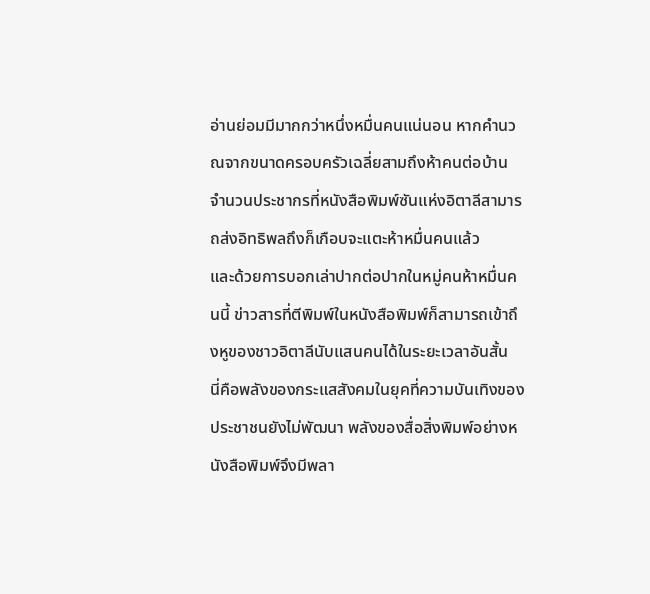อ่านย่อมมีมากกว่าหนึ่งหมื่นคนแน่นอน หากคำนวณจากขนาดครอบครัวเฉลี่ยสามถึงห้าคนต่อบ้าน จำนวนประชากรที่หนังสือพิมพ์ซันแห่งอิตาลีสามารถส่งอิทธิพลถึงก็เกือบจะแตะห้าหมื่นคนแล้ว
และด้วยการบอกเล่าปากต่อปากในหมู่คนห้าหมื่นคนนี้ ข่าวสารที่ตีพิมพ์ในหนังสือพิมพ์ก็สามารถเข้าถึงหูของชาวอิตาลีนับแสนคนได้ในระยะเวลาอันสั้น
นี่คือพลังของกระแสสังคมในยุคที่ความบันเทิงของประชาชนยังไม่พัฒนา พลังของสื่อสิ่งพิมพ์อย่างหนังสือพิมพ์จึงมีพลา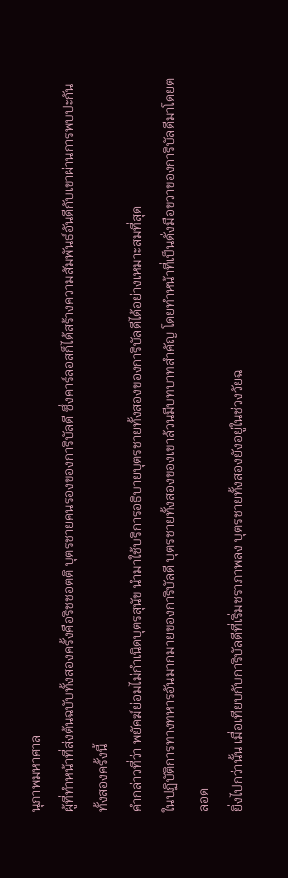นุภาพมหาศาล
ผู้ที่ทำหน้าที่ส่งต้นฉบับทั้งสองครั้งคือริชชอตติ บุตรชายคนรองของการิบัลดี ซึ่งคาร์ลอสก็ได้สร้างความสัมพันธ์อันดีกับเขาผ่านการพบปะกันทั้งสองครั้งนี้
คำกล่าวที่ว่า พยัคฆ์ย่อมไม่กำเนิดบุตรสุนัข นำมาใช้บริการอธิบายบุตรชายทั้งสองของการิบัลดีได้อย่างเหมาะสมที่สุด
ในปฏิบัติการทางทหารอันมากมายของการิบัลดี บุตรชายทั้งสองของเขาล้วนมีบทบาทสำคัญ โดยทำหน้าที่เป็นดั่งมือขวาของการิบัลดีมาโดยตลอด
ยิ่งไปกว่านั้น เมื่อเทียบกับการิบัลดีที่เริ่มชราภาพลง บุตรชายทั้งสองยังอยู่ในช่วงวัยฉ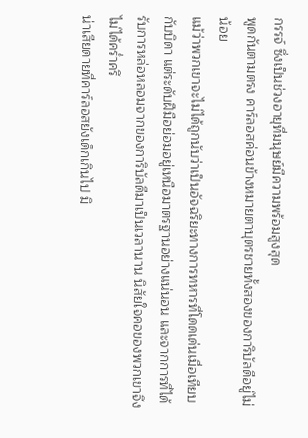กรรจ์ ซึ่งเป็นช่วงอายุที่มนุษย์มีความพร้อมสูงสุด
พูดกันตามตรง คาร์ลอสค่อนข้างหมายตาบุตรชายทั้งสองของการิบัลดีอยู่ไม่น้อย
แม้ว่าพวกเขาจะไม่ได้ถูกนับว่าเป็นอัจฉริยะทางการทหารที่โดดเด่นเมื่อเทียบกับบิดา แต่ระดับฝีมือย่อมอยู่เหนือมาตรฐานอย่างแน่นอน และจากการที่ได้รับการหล่อหลอมจากของการิบัลดีมาเป็นเวลานาน นิสัยใจคอของพวกเขาจึงไม่ได้คร่ำครึ
น่าเสียดายที่คาร์ลอสยังเด็กเกินไป มิ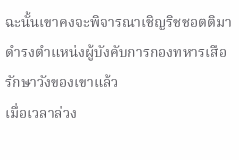ฉะนั้นเขาคงจะพิจารณาเชิญริชชอตติมาดำรงตำแหน่งผู้บังคับการกองทหารเสือรักษาวังของเขาแล้ว
เมื่อเวลาล่วง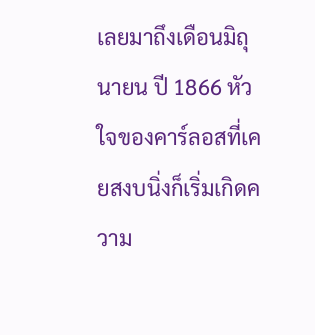เลยมาถึงเดือนมิถุนายน ปี 1866 หัวใจของคาร์ลอสที่เคยสงบนิ่งก็เริ่มเกิดความ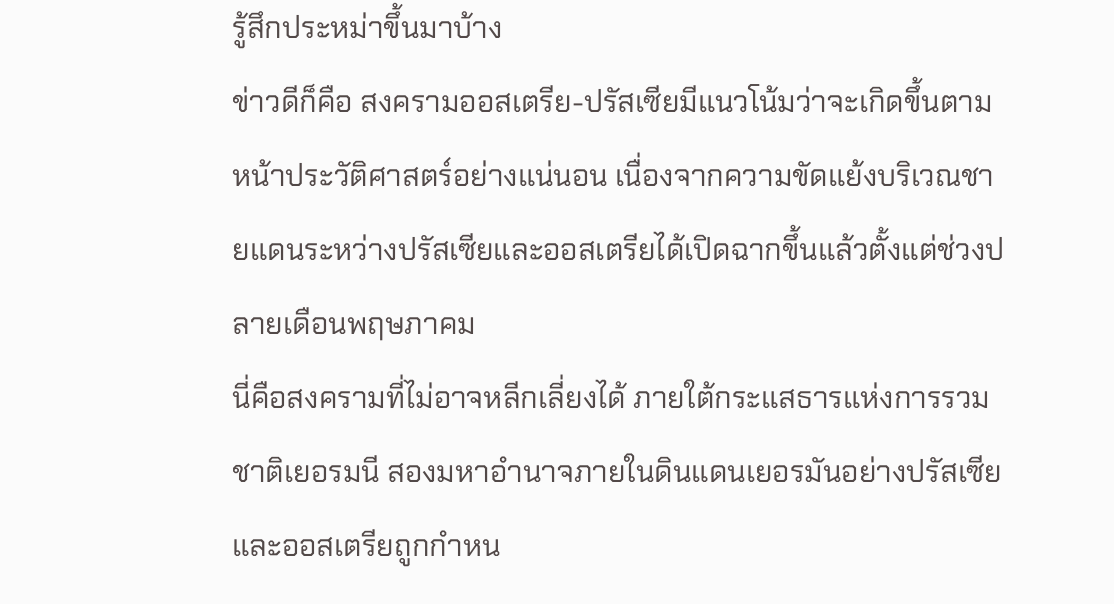รู้สึกประหม่าขึ้นมาบ้าง
ข่าวดีก็คือ สงครามออสเตรีย-ปรัสเซียมีแนวโน้มว่าจะเกิดขึ้นตามหน้าประวัติศาสตร์อย่างแน่นอน เนื่องจากความขัดแย้งบริเวณชายแดนระหว่างปรัสเซียและออสเตรียได้เปิดฉากขึ้นแล้วตั้งแต่ช่วงปลายเดือนพฤษภาคม
นี่คือสงครามที่ไม่อาจหลีกเลี่ยงได้ ภายใต้กระแสธารแห่งการรวมชาติเยอรมนี สองมหาอำนาจภายในดินแดนเยอรมันอย่างปรัสเซียและออสเตรียถูกกำหน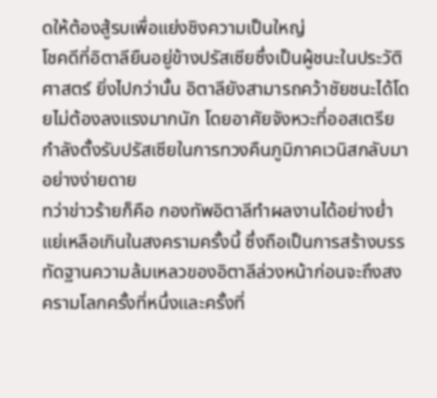ดให้ต้องสู้รบเพื่อแย่งชิงความเป็นใหญ่
โชคดีที่อิตาลียืนอยู่ข้างปรัสเซียซึ่งเป็นผู้ชนะในประวัติศาสตร์ ยิ่งไปกว่านั้น อิตาลียังสามารถคว้าชัยชนะได้โดยไม่ต้องลงแรงมากนัก โดยอาศัยจังหวะที่ออสเตรียกำลังตั้งรับปรัสเซียในการทวงคืนภูมิภาคเวนิสกลับมาอย่างง่ายดาย
ทว่าข่าวร้ายก็คือ กองทัพอิตาลีทำผลงานได้อย่างย่ำแย่เหลือเกินในสงครามครั้งนี้ ซึ่งถือเป็นการสร้างบรรทัดฐานความล้มเหลวของอิตาลีล่วงหน้าก่อนจะถึงสงครามโลกครั้งที่หนึ่งและครั้งที่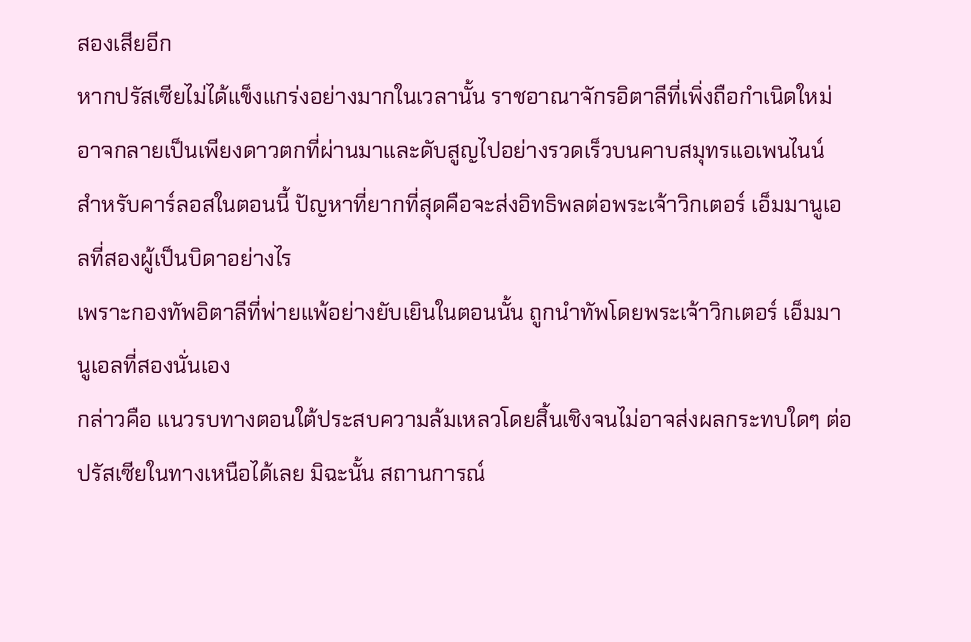สองเสียอีก
หากปรัสเซียไม่ได้แข็งแกร่งอย่างมากในเวลานั้น ราชอาณาจักรอิตาลีที่เพิ่งถือกำเนิดใหม่อาจกลายเป็นเพียงดาวตกที่ผ่านมาและดับสูญไปอย่างรวดเร็วบนคาบสมุทรแอเพนไนน์
สำหรับคาร์ลอสในตอนนี้ ปัญหาที่ยากที่สุดคือจะส่งอิทธิพลต่อพระเจ้าวิกเตอร์ เอ็มมานูเอลที่สองผู้เป็นบิดาอย่างไร
เพราะกองทัพอิตาลีที่พ่ายแพ้อย่างยับเยินในตอนนั้น ถูกนำทัพโดยพระเจ้าวิกเตอร์ เอ็มมานูเอลที่สองนั่นเอง
กล่าวคือ แนวรบทางตอนใต้ประสบความล้มเหลวโดยสิ้นเชิงจนไม่อาจส่งผลกระทบใดๆ ต่อปรัสเซียในทางเหนือได้เลย มิฉะนั้น สถานการณ์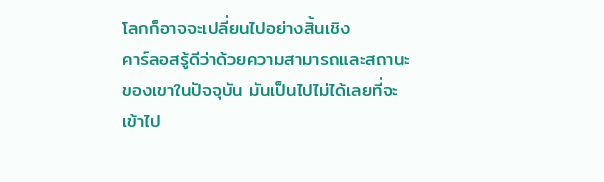โลกก็อาจจะเปลี่ยนไปอย่างสิ้นเชิง
คาร์ลอสรู้ดีว่าด้วยความสามารถและสถานะของเขาในปัจจุบัน มันเป็นไปไม่ได้เลยที่จะเข้าไป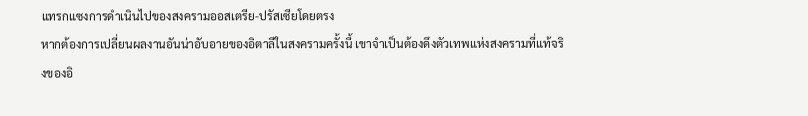แทรกแซงการดำเนินไปของสงครามออสเตรีย-ปรัสเซียโดยตรง
หากต้องการเปลี่ยนผลงานอันน่าอับอายของอิตาลีในสงครามครั้งนี้ เขาจำเป็นต้องดึงตัวเทพแห่งสงครามที่แท้จริงของอิ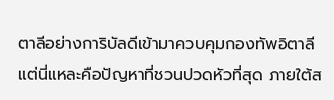ตาลีอย่างการิบัลดีเข้ามาควบคุมกองทัพอิตาลี
แต่นี่แหละคือปัญหาที่ชวนปวดหัวที่สุด ภายใต้ส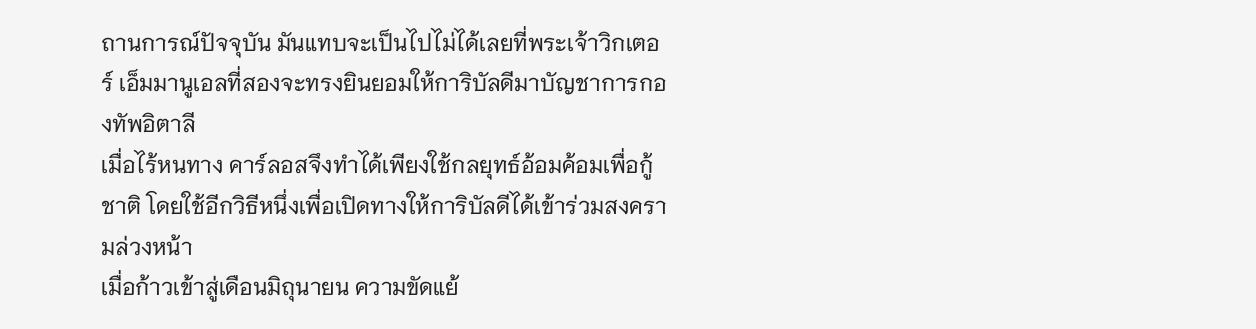ถานการณ์ปัจจุบัน มันแทบจะเป็นไปไม่ได้เลยที่พระเจ้าวิกเตอร์ เอ็มมานูเอลที่สองจะทรงยินยอมให้การิบัลดีมาบัญชาการกองทัพอิตาลี
เมื่อไร้หนทาง คาร์ลอสจึงทำได้เพียงใช้กลยุทธ์อ้อมค้อมเพื่อกู้ชาติ โดยใช้อีกวิธีหนึ่งเพื่อเปิดทางให้การิบัลดีได้เข้าร่วมสงครามล่วงหน้า
เมื่อก้าวเข้าสู่เดือนมิถุนายน ความขัดแย้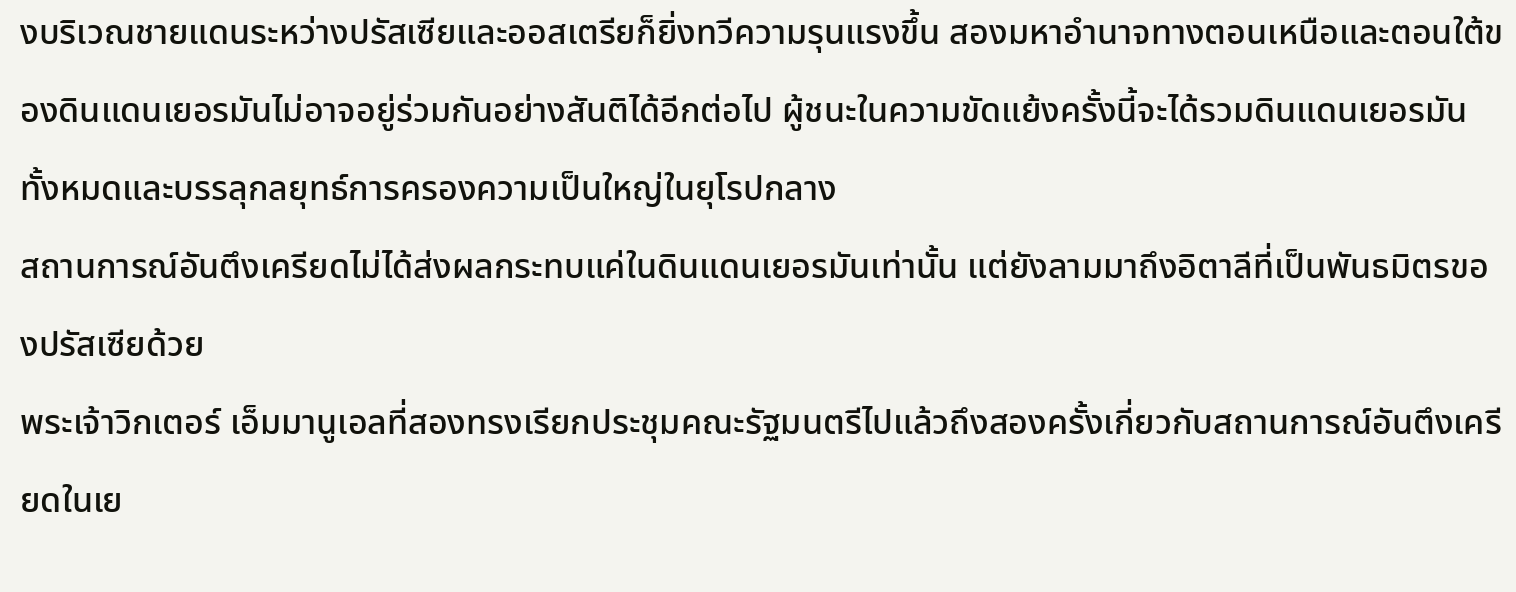งบริเวณชายแดนระหว่างปรัสเซียและออสเตรียก็ยิ่งทวีความรุนแรงขึ้น สองมหาอำนาจทางตอนเหนือและตอนใต้ของดินแดนเยอรมันไม่อาจอยู่ร่วมกันอย่างสันติได้อีกต่อไป ผู้ชนะในความขัดแย้งครั้งนี้จะได้รวมดินแดนเยอรมันทั้งหมดและบรรลุกลยุทธ์การครองความเป็นใหญ่ในยุโรปกลาง
สถานการณ์อันตึงเครียดไม่ได้ส่งผลกระทบแค่ในดินแดนเยอรมันเท่านั้น แต่ยังลามมาถึงอิตาลีที่เป็นพันธมิตรของปรัสเซียด้วย
พระเจ้าวิกเตอร์ เอ็มมานูเอลที่สองทรงเรียกประชุมคณะรัฐมนตรีไปแล้วถึงสองครั้งเกี่ยวกับสถานการณ์อันตึงเครียดในเย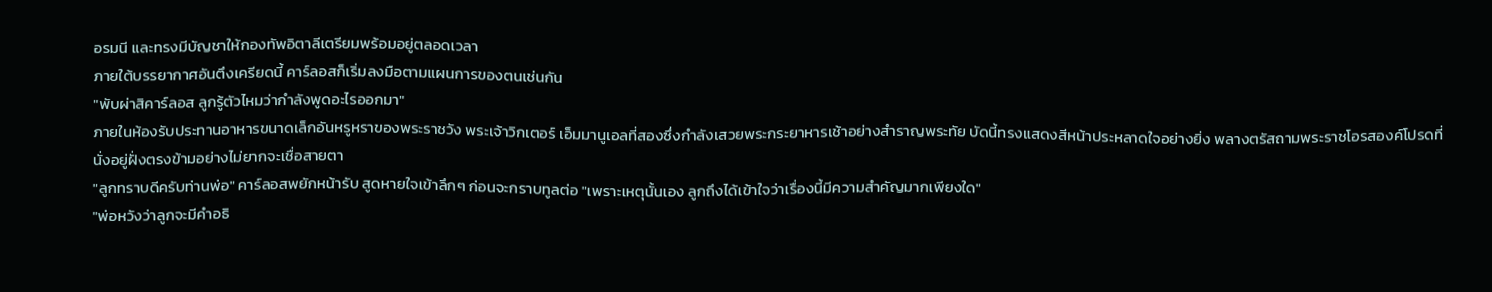อรมนี และทรงมีบัญชาให้กองทัพอิตาลีเตรียมพร้อมอยู่ตลอดเวลา
ภายใต้บรรยากาศอันตึงเครียดนี้ คาร์ลอสก็เริ่มลงมือตามแผนการของตนเช่นกัน
"พับผ่าสิคาร์ลอส ลูกรู้ตัวไหมว่ากำลังพูดอะไรออกมา"
ภายในห้องรับประทานอาหารขนาดเล็กอันหรูหราของพระราชวัง พระเจ้าวิกเตอร์ เอ็มมานูเอลที่สองซึ่งกำลังเสวยพระกระยาหารเช้าอย่างสำราญพระทัย บัดนี้ทรงแสดงสีหน้าประหลาดใจอย่างยิ่ง พลางตรัสถามพระราชโอรสองค์โปรดที่นั่งอยู่ฝั่งตรงข้ามอย่างไม่ยากจะเชื่อสายตา
"ลูกทราบดีครับท่านพ่อ" คาร์ลอสพยักหน้ารับ สูดหายใจเข้าลึกๆ ก่อนจะกราบทูลต่อ "เพราะเหตุนั้นเอง ลูกถึงได้เข้าใจว่าเรื่องนี้มีความสำคัญมากเพียงใด"
"พ่อหวังว่าลูกจะมีคำอธิ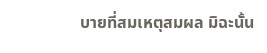บายที่สมเหตุสมผล มิฉะนั้น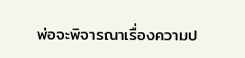พ่อจะพิจารณาเรื่องความป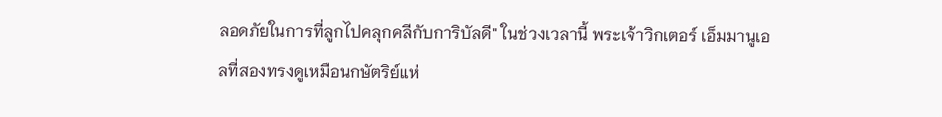ลอดภัยในการที่ลูกไปคลุกคลีกับการิบัลดี" ในช่วงเวลานี้ พระเจ้าวิกเตอร์ เอ็มมานูเอลที่สองทรงดูเหมือนกษัตริย์แห่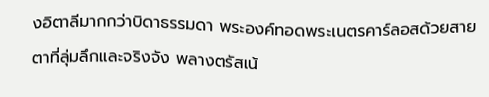งอิตาลีมากกว่าบิดาธรรมดา พระองค์ทอดพระเนตรคาร์ลอสด้วยสายตาที่ลุ่มลึกและจริงจัง พลางตรัสเน้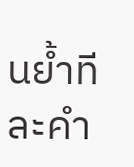นย้ำทีละคำ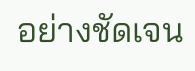อย่างชัดเจน